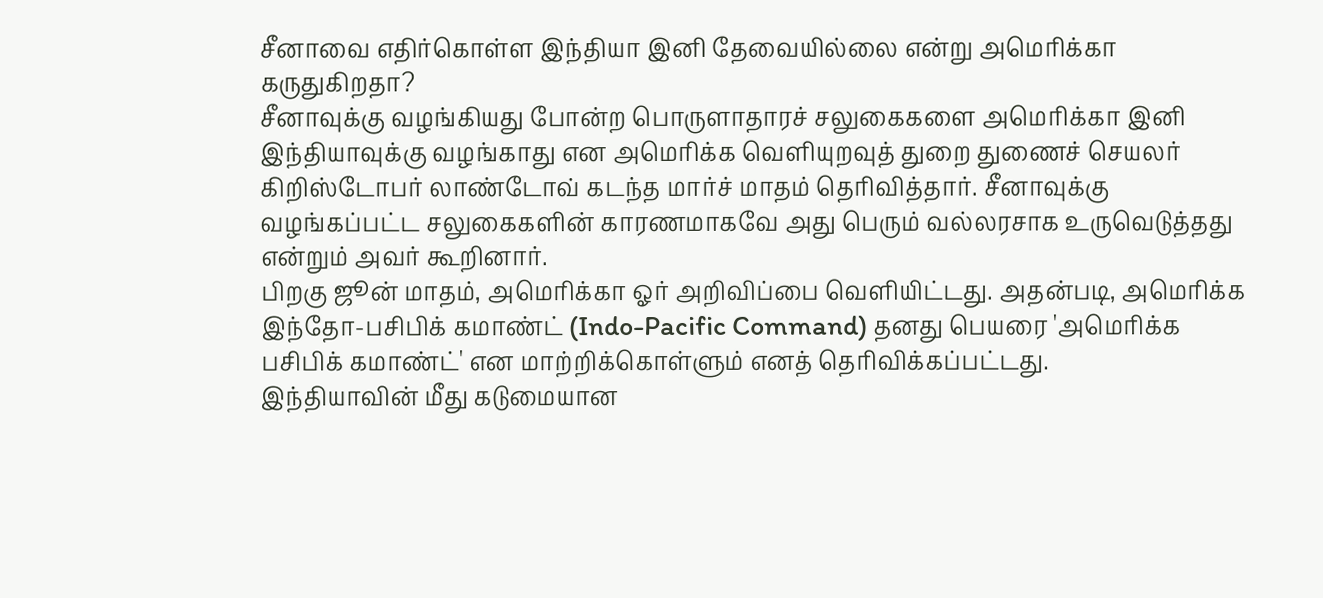சீனாவை எதிர்கொள்ள இந்தியா இனி தேவையில்லை என்று அமெரிக்கா கருதுகிறதா?
சீனாவுக்கு வழங்கியது போன்ற பொருளாதாரச் சலுகைகளை அமெரிக்கா இனி இந்தியாவுக்கு வழங்காது என அமெரிக்க வெளியுறவுத் துறை துணைச் செயலர் கிறிஸ்டோபர் லாண்டோவ் கடந்த மார்ச் மாதம் தெரிவித்தார். சீனாவுக்கு வழங்கப்பட்ட சலுகைகளின் காரணமாகவே அது பெரும் வல்லரசாக உருவெடுத்தது என்றும் அவர் கூறினார்.
பிறகு ஜூன் மாதம், அமெரிக்கா ஓர் அறிவிப்பை வெளியிட்டது. அதன்படி, அமெரிக்க இந்தோ-பசிபிக் கமாண்ட் (Indo-Pacific Command) தனது பெயரை 'அமெரிக்க பசிபிக் கமாண்ட்' என மாற்றிக்கொள்ளும் எனத் தெரிவிக்கப்பட்டது.
இந்தியாவின் மீது கடுமையான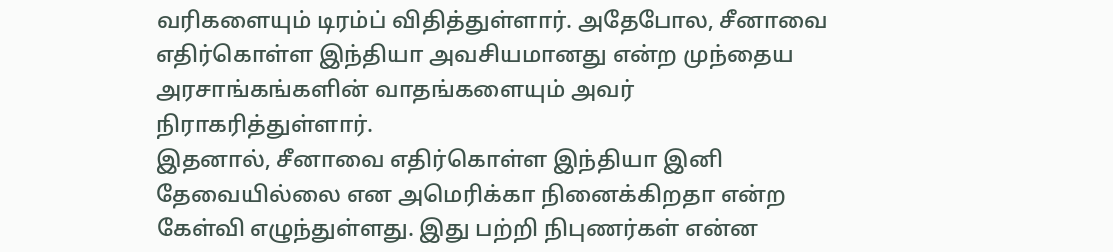வரிகளையும் டிரம்ப் விதித்துள்ளார். அதேபோல, சீனாவை எதிர்கொள்ள இந்தியா அவசியமானது என்ற முந்தைய அரசாங்கங்களின் வாதங்களையும் அவர் நிராகரித்துள்ளார்.
இதனால், சீனாவை எதிர்கொள்ள இந்தியா இனி தேவையில்லை என அமெரிக்கா நினைக்கிறதா என்ற கேள்வி எழுந்துள்ளது. இது பற்றி நிபுணர்கள் என்ன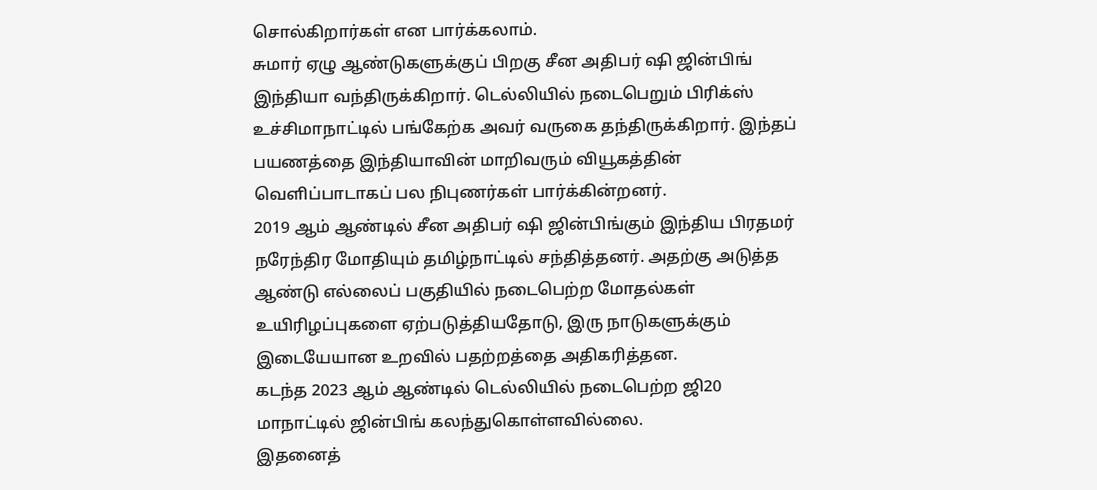சொல்கிறார்கள் என பார்க்கலாம்.
சுமார் ஏழு ஆண்டுகளுக்குப் பிறகு சீன அதிபர் ஷி ஜின்பிங் இந்தியா வந்திருக்கிறார். டெல்லியில் நடைபெறும் பிரிக்ஸ் உச்சிமாநாட்டில் பங்கேற்க அவர் வருகை தந்திருக்கிறார். இந்தப் பயணத்தை இந்தியாவின் மாறிவரும் வியூகத்தின் வெளிப்பாடாகப் பல நிபுணர்கள் பார்க்கின்றனர்.
2019 ஆம் ஆண்டில் சீன அதிபர் ஷி ஜின்பிங்கும் இந்திய பிரதமர் நரேந்திர மோதியும் தமிழ்நாட்டில் சந்தித்தனர். அதற்கு அடுத்த ஆண்டு எல்லைப் பகுதியில் நடைபெற்ற மோதல்கள் உயிரிழப்புகளை ஏற்படுத்தியதோடு, இரு நாடுகளுக்கும் இடையேயான உறவில் பதற்றத்தை அதிகரித்தன.
கடந்த 2023 ஆம் ஆண்டில் டெல்லியில் நடைபெற்ற ஜி20 மாநாட்டில் ஜின்பிங் கலந்துகொள்ளவில்லை.
இதனைத்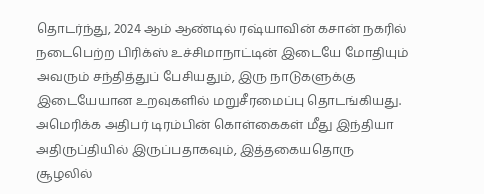தொடர்ந்து, 2024 ஆம் ஆண்டில் ரஷ்யாவின் கசான் நகரில் நடைபெற்ற பிரிக்ஸ் உச்சிமாநாட்டின் இடையே மோதியும் அவரும் சந்தித்துப் பேசியதும், இரு நாடுகளுக்கு இடையேயான உறவுகளில் மறுசீரமைப்பு தொடங்கியது.
அமெரிக்க அதிபர் டிரம்பின் கொள்கைகள் மீது இந்தியா அதிருப்தியில் இருப்பதாகவும், இத்தகையதொரு சூழலில்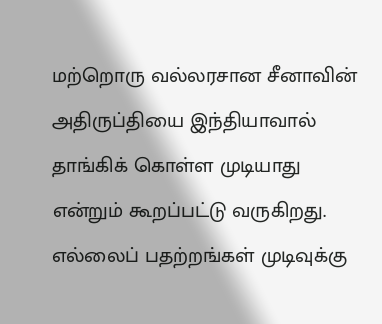மற்றொரு வல்லரசான சீனாவின் அதிருப்தியை இந்தியாவால் தாங்கிக் கொள்ள முடியாது என்றும் கூறப்பட்டு வருகிறது.
எல்லைப் பதற்றங்கள் முடிவுக்கு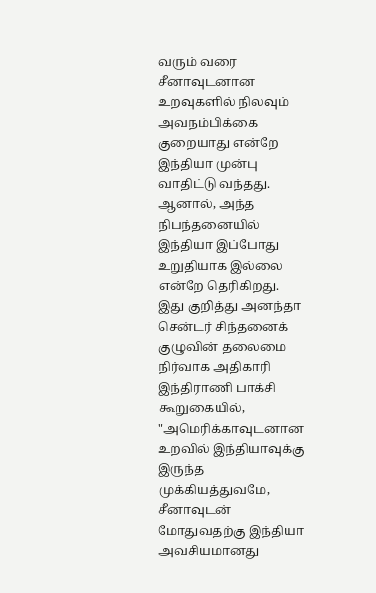வரும் வரை சீனாவுடனான உறவுகளில் நிலவும் அவநம்பிக்கை குறையாது என்றே இந்தியா முன்பு வாதிட்டு வந்தது. ஆனால், அந்த நிபந்தனையில் இந்தியா இப்போது உறுதியாக இல்லை என்றே தெரிகிறது.
இது குறித்து அனந்தா சென்டர் சிந்தனைக் குழுவின் தலைமை நிர்வாக அதிகாரி இந்திராணி பாக்சி கூறுகையில், "அமெரிக்காவுடனான உறவில் இந்தியாவுக்கு இருந்த முக்கியத்துவமே, சீனாவுடன் மோதுவதற்கு இந்தியா அவசியமானது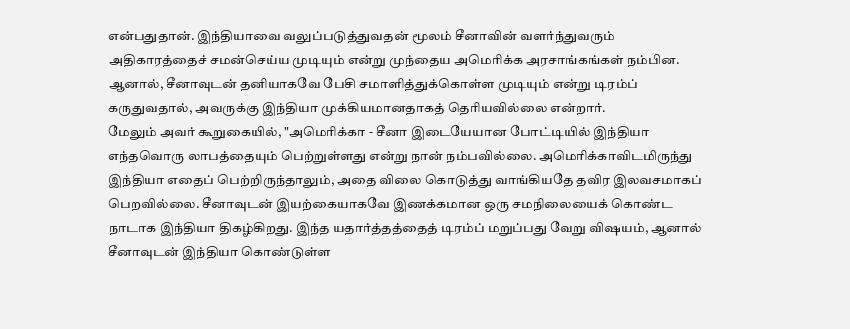என்பதுதான். இந்தியாவை வலுப்படுத்துவதன் மூலம் சீனாவின் வளர்ந்துவரும் அதிகாரத்தைச் சமன்செய்ய முடியும் என்று முந்தைய அமெரிக்க அரசாங்கங்கள் நம்பின. ஆனால், சீனாவுடன் தனியாகவே பேசி சமாளித்துக்கொள்ள முடியும் என்று டிரம்ப் கருதுவதால், அவருக்கு இந்தியா முக்கியமானதாகத் தெரியவில்லை என்றார்.
மேலும் அவர் கூறுகையில், "அமெரிக்கா - சீனா இடையேயான போட்டியில் இந்தியா எந்தவொரு லாபத்தையும் பெற்றுள்ளது என்று நான் நம்பவில்லை. அமெரிக்காவிடமிருந்து இந்தியா எதைப் பெற்றிருந்தாலும், அதை விலை கொடுத்து வாங்கியதே தவிர இலவசமாகப் பெறவில்லை. சீனாவுடன் இயற்கையாகவே இணக்கமான ஒரு சமநிலையைக் கொண்ட நாடாக இந்தியா திகழ்கிறது. இந்த யதார்த்தத்தைத் டிரம்ப் மறுப்பது வேறு விஷயம், ஆனால் சீனாவுடன் இந்தியா கொண்டுள்ள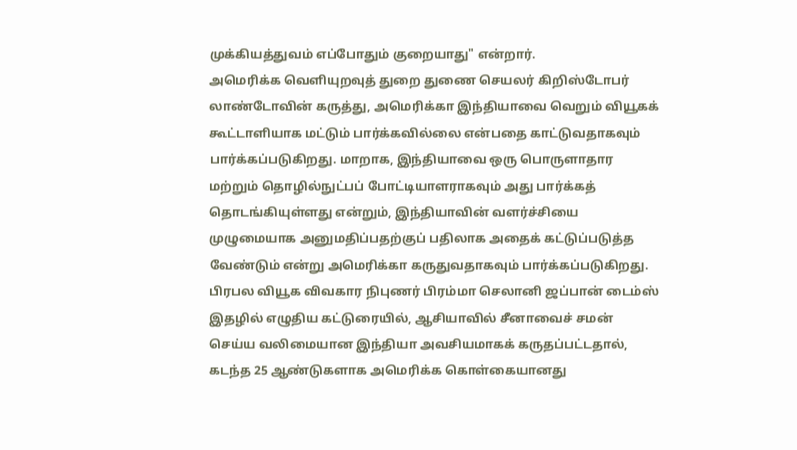முக்கியத்துவம் எப்போதும் குறையாது" என்றார்.
அமெரிக்க வெளியுறவுத் துறை துணை செயலர் கிறிஸ்டோபர் லாண்டோவின் கருத்து, அமெரிக்கா இந்தியாவை வெறும் வியூகக் கூட்டாளியாக மட்டும் பார்க்கவில்லை என்பதை காட்டுவதாகவும் பார்க்கப்படுகிறது. மாறாக, இந்தியாவை ஒரு பொருளாதார மற்றும் தொழில்நுட்பப் போட்டியாளராகவும் அது பார்க்கத் தொடங்கியுள்ளது என்றும், இந்தியாவின் வளர்ச்சியை முழுமையாக அனுமதிப்பதற்குப் பதிலாக அதைக் கட்டுப்படுத்த வேண்டும் என்று அமெரிக்கா கருதுவதாகவும் பார்க்கப்படுகிறது.
பிரபல வியூக விவகார நிபுணர் பிரம்மா செலானி ஜப்பான் டைம்ஸ் இதழில் எழுதிய கட்டுரையில், ஆசியாவில் சீனாவைச் சமன் செய்ய வலிமையான இந்தியா அவசியமாகக் கருதப்பட்டதால், கடந்த 25 ஆண்டுகளாக அமெரிக்க கொள்கையானது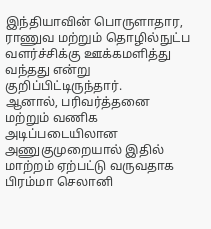இந்தியாவின் பொருளாதார, ராணுவ மற்றும் தொழில்நுட்ப வளர்ச்சிக்கு ஊக்கமளித்து வந்தது என்று குறிப்பிட்டிருந்தார்.
ஆனால், பரிவர்த்தனை மற்றும் வணிக அடிப்படையிலான அணுகுமுறையால் இதில் மாற்றம் ஏற்பட்டு வருவதாக பிரம்மா செலானி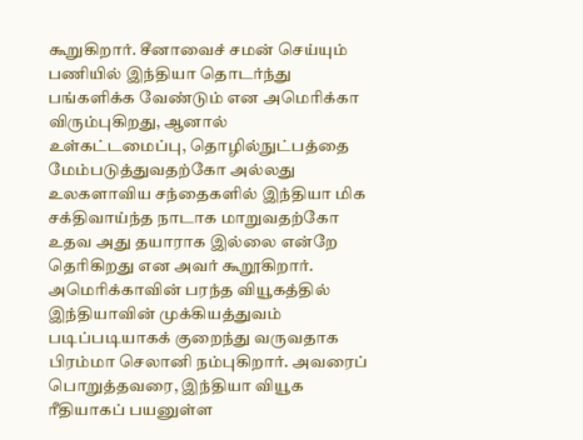கூறுகிறார். சீனாவைச் சமன் செய்யும் பணியில் இந்தியா தொடர்ந்து பங்களிக்க வேண்டும் என அமெரிக்கா விரும்புகிறது, ஆனால் உள்கட்டமைப்பு, தொழில்நுட்பத்தை மேம்படுத்துவதற்கோ அல்லது உலகளாவிய சந்தைகளில் இந்தியா மிக சக்திவாய்ந்த நாடாக மாறுவதற்கோ உதவ அது தயாராக இல்லை என்றே தெரிகிறது என அவர் கூறூகிறார்.
அமெரிக்காவின் பரந்த வியூகத்தில் இந்தியாவின் முக்கியத்துவம் படிப்படியாகக் குறைந்து வருவதாக பிரம்மா செலானி நம்புகிறார். அவரைப் பொறுத்தவரை, இந்தியா வியூக ரீதியாகப் பயனுள்ள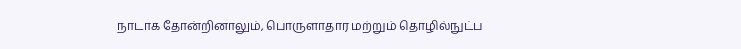நாடாக தோன்றினாலும், பொருளாதார மற்றும் தொழில்நுட்ப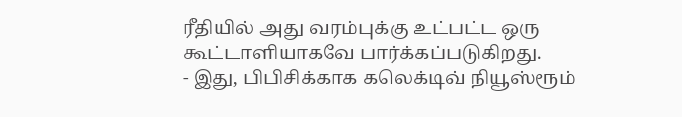ரீதியில் அது வரம்புக்கு உட்பட்ட ஒரு கூட்டாளியாகவே பார்க்கப்படுகிறது.
- இது, பிபிசிக்காக கலெக்டிவ் நியூஸ்ரூம்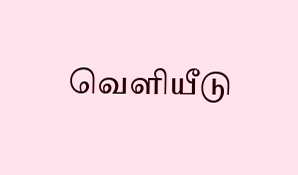வெளியீடு